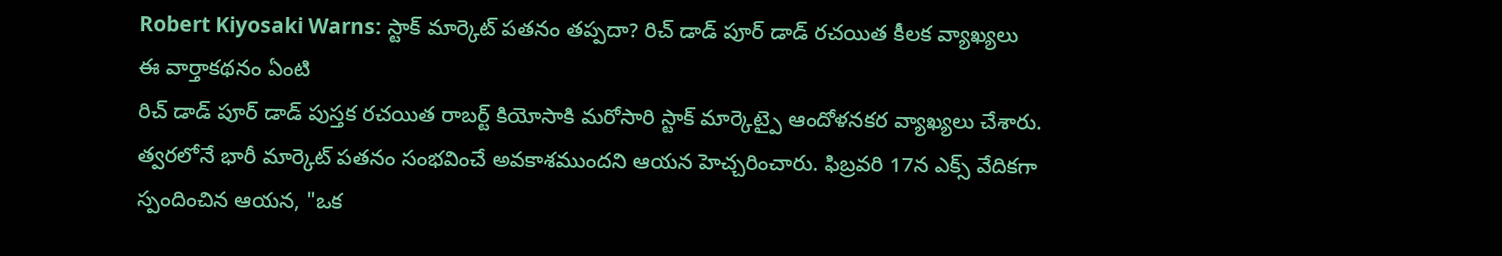Robert Kiyosaki Warns: స్టాక్ మార్కెట్ పతనం తప్పదా? రిచ్ డాడ్ పూర్ డాడ్ రచయిత కీలక వ్యాఖ్యలు
ఈ వార్తాకథనం ఏంటి
రిచ్ డాడ్ పూర్ డాడ్ పుస్తక రచయిత రాబర్ట్ కియోసాకి మరోసారి స్టాక్ మార్కెట్పై ఆందోళనకర వ్యాఖ్యలు చేశారు. త్వరలోనే భారీ మార్కెట్ పతనం సంభవించే అవకాశముందని ఆయన హెచ్చరించారు. ఫిబ్రవరి 17న ఎక్స్ వేదికగా స్పందించిన ఆయన, "ఒక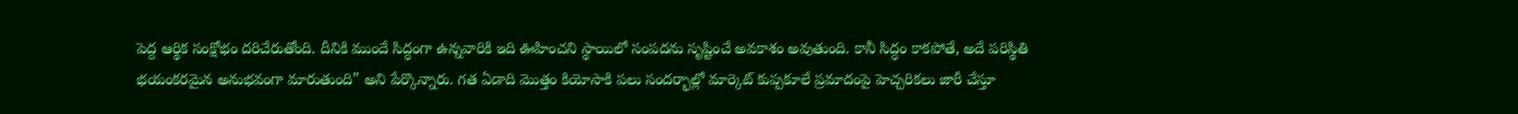పెద్ద ఆర్థిక సంక్షోభం దరిచేరుతోంది. దీనికి ముందే సిద్ధంగా ఉన్నవారికి ఇది ఊహించని స్థాయిలో సంపదను సృష్టించే అవకాశం అవుతుంది. కానీ సిద్ధం కాకపోతే, అదే పరిస్థితి భయంకరమైన అనుభవంగా మారుతుంది" అని పేర్కొన్నారు. గత ఏడాది మొత్తం కియోసాకి పలు సందర్భాల్లో మార్కెట్ కుప్పకూలే ప్రమాదంపై హెచ్చరికలు జారీ చేస్తూ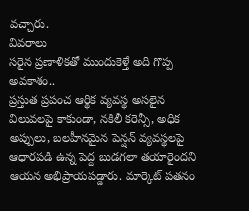వచ్చారు.
వివరాలు
సరైన ప్రణాళికతో ముందుకెళ్తే అది గొప్ప అవకాశం..
ప్రస్తుత ప్రపంచ ఆర్థిక వ్యవస్థ అసలైన విలువలపై కాకుండా, నకిలీ కరెన్సీ, అధిక అప్పులు, బలహీనమైన పెన్షన్ వ్యవస్థలపై ఆధారపడి ఉన్న పెద్ద బుడగలా తయారైందని ఆయన అభిప్రాయపడ్డారు. మార్కెట్ పతనం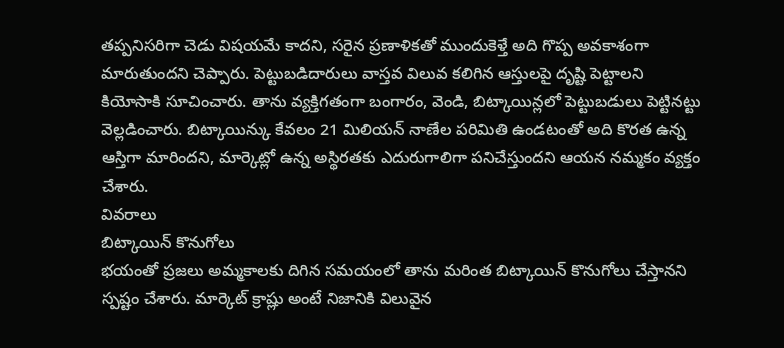తప్పనిసరిగా చెడు విషయమే కాదని, సరైన ప్రణాళికతో ముందుకెళ్తే అది గొప్ప అవకాశంగా మారుతుందని చెప్పారు. పెట్టుబడిదారులు వాస్తవ విలువ కలిగిన ఆస్తులపై దృష్టి పెట్టాలని కియోసాకి సూచించారు. తాను వ్యక్తిగతంగా బంగారం, వెండి, బిట్కాయిన్లలో పెట్టుబడులు పెట్టినట్టు వెల్లడించారు. బిట్కాయిన్కు కేవలం 21 మిలియన్ నాణేల పరిమితి ఉండటంతో అది కొరత ఉన్న ఆస్తిగా మారిందని, మార్కెట్లో ఉన్న అస్థిరతకు ఎదురుగాలిగా పనిచేస్తుందని ఆయన నమ్మకం వ్యక్తం చేశారు.
వివరాలు
బిట్కాయిన్ కొనుగోలు
భయంతో ప్రజలు అమ్మకాలకు దిగిన సమయంలో తాను మరింత బిట్కాయిన్ కొనుగోలు చేస్తానని స్పష్టం చేశారు. మార్కెట్ క్రాష్లు అంటే నిజానికి విలువైన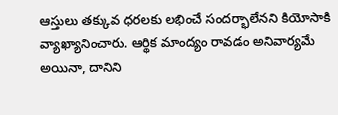ఆస్తులు తక్కువ ధరలకు లభించే సందర్భాలేనని కియోసాకి వ్యాఖ్యానించారు. ఆర్థిక మాంద్యం రావడం అనివార్యమే అయినా, దానిని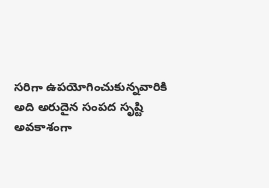సరిగా ఉపయోగించుకున్నవారికి అది అరుదైన సంపద సృష్టి అవకాశంగా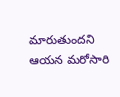మారుతుందని ఆయన మరోసారి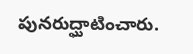పునరుద్ఘాటించారు.